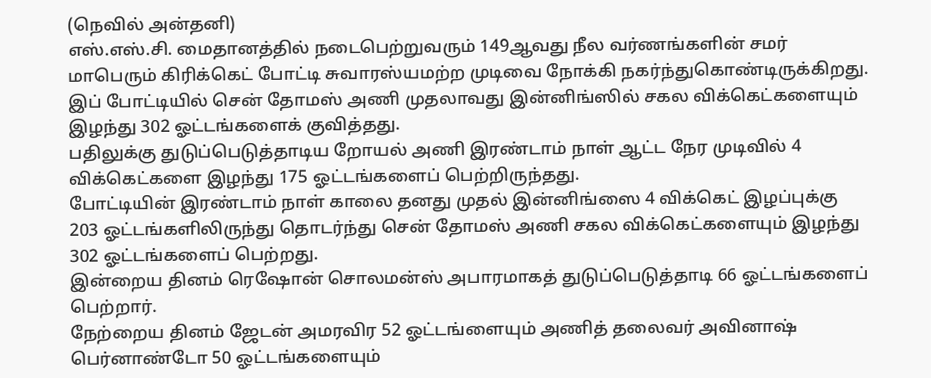(நெவில் அன்தனி)
எஸ்.எஸ்.சி. மைதானத்தில் நடைபெற்றுவரும் 149ஆவது நீல வர்ணங்களின் சமர் மாபெரும் கிரிக்கெட் போட்டி சுவாரஸ்யமற்ற முடிவை நோக்கி நகர்ந்துகொண்டிருக்கிறது.
இப் போட்டியில் சென் தோமஸ் அணி முதலாவது இன்னிங்ஸில் சகல விக்கெட்களையும் இழந்து 302 ஓட்டங்களைக் குவித்தது.
பதிலுக்கு துடுப்பெடுத்தாடிய றோயல் அணி இரண்டாம் நாள் ஆட்ட நேர முடிவில் 4 விக்கெட்களை இழந்து 175 ஓட்டங்களைப் பெற்றிருந்தது.
போட்டியின் இரண்டாம் நாள் காலை தனது முதல் இன்னிங்ஸை 4 விக்கெட் இழப்புக்கு 203 ஓட்டங்களிலிருந்து தொடர்ந்து சென் தோமஸ் அணி சகல விக்கெட்களையும் இழந்து 302 ஓட்டங்களைப் பெற்றது.
இன்றைய தினம் ரெஷோன் சொலமன்ஸ் அபாரமாகத் துடுப்பெடுத்தாடி 66 ஓட்டங்களைப் பெற்றார்.
நேற்றைய தினம் ஜேடன் அமரவிர 52 ஓட்டங்ளையும் அணித் தலைவர் அவினாஷ் பெர்னாண்டோ 50 ஓட்டங்களையும்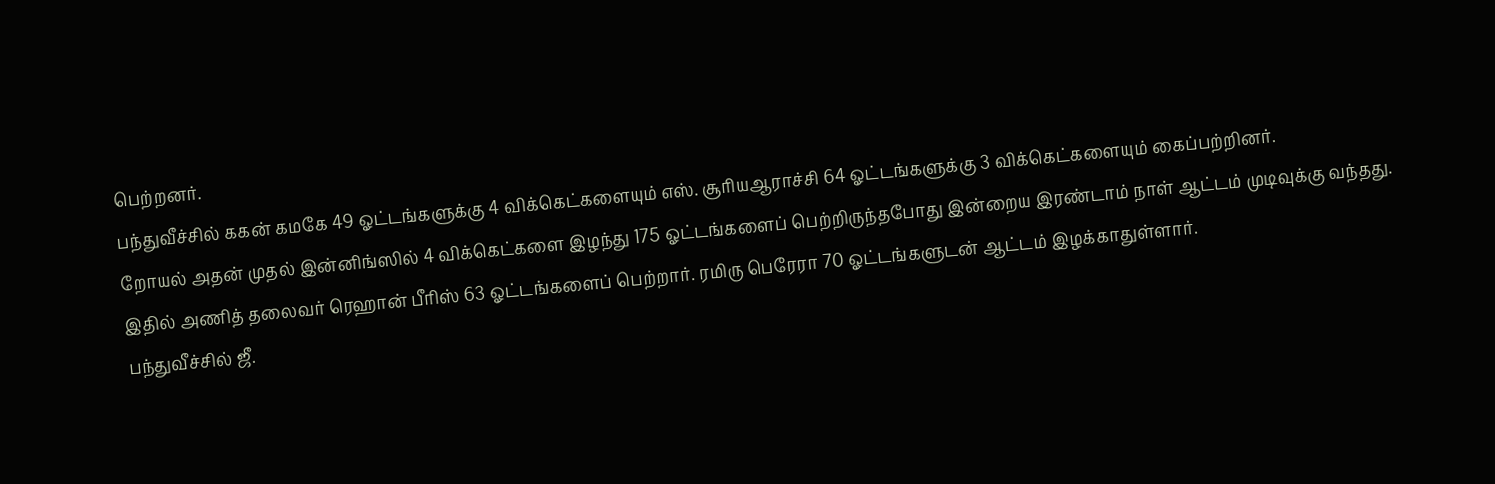பெற்றனர்.
பந்துவீச்சில் ககன் கமகே 49 ஓட்டங்களுக்கு 4 விக்கெட்களையும் எஸ். சூரியஆராச்சி 64 ஓட்டங்களுக்கு 3 விக்கெட்களையும் கைப்பற்றினர்.
றோயல் அதன் முதல் இன்னிங்ஸில் 4 விக்கெட்களை இழந்து 175 ஓட்டங்களைப் பெற்றிருந்தபோது இன்றைய இரண்டாம் நாள் ஆட்டம் முடிவுக்கு வந்தது.
இதில் அணித் தலைவர் ரெஹான் பீரிஸ் 63 ஓட்டங்களைப் பெற்றார். ரமிரு பெரேரா 70 ஓட்டங்களுடன் ஆட்டம் இழக்காதுள்ளார்.
பந்துவீச்சில் ஜீ.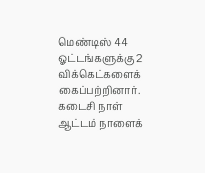மெண்டிஸ் 44 ஓட்டங்களுக்கு 2 விக்கெட்களைக் கைப்பற்றினார்.
கடைசி நாள் ஆட்டம் நாளைக்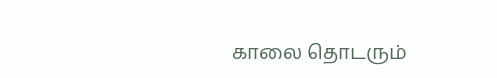காலை தொடரும்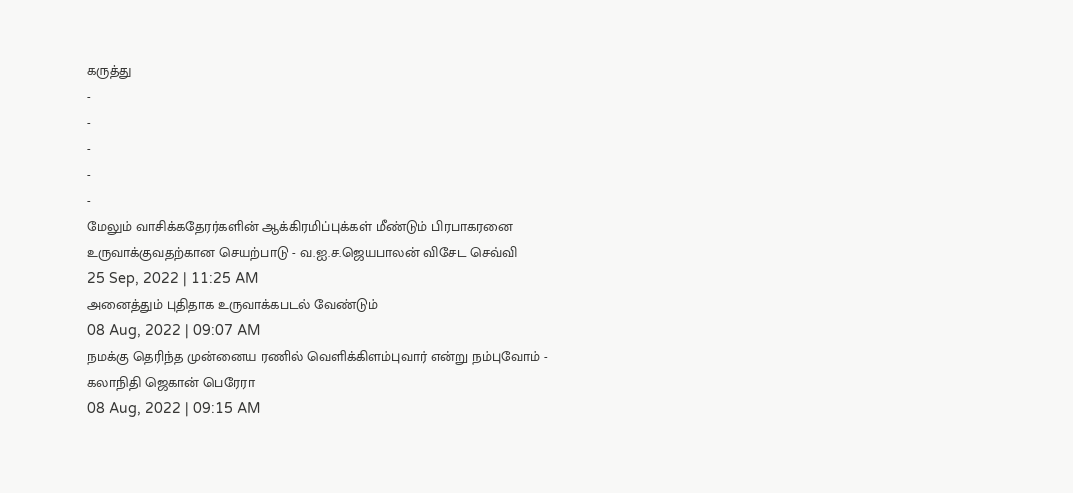கருத்து
-
-
-
-
-
மேலும் வாசிக்கதேரர்களின் ஆக்கிரமிப்புக்கள் மீண்டும் பிரபாகரனை உருவாக்குவதற்கான செயற்பாடு - வ.ஐ.ச.ஜெயபாலன் விசேட செவ்வி
25 Sep, 2022 | 11:25 AM
அனைத்தும் புதிதாக உருவாக்கபடல் வேண்டும்
08 Aug, 2022 | 09:07 AM
நமக்கு தெரிந்த முன்னைய ரணில் வெளிக்கிளம்புவார் என்று நம்புவோம் - கலாநிதி ஜெகான் பெரேரா
08 Aug, 2022 | 09:15 AM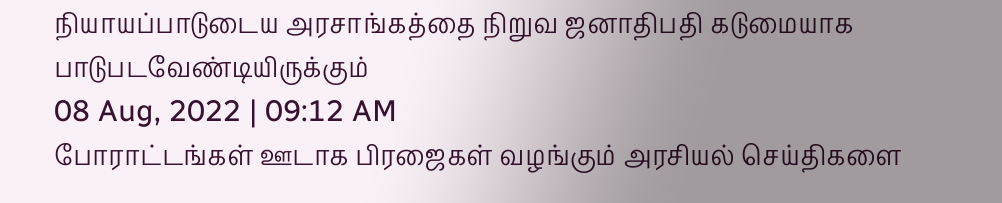நியாயப்பாடுடைய அரசாங்கத்தை நிறுவ ஜனாதிபதி கடுமையாக பாடுபடவேண்டியிருக்கும்
08 Aug, 2022 | 09:12 AM
போராட்டங்கள் ஊடாக பிரஜைகள் வழங்கும் அரசியல் செய்திகளை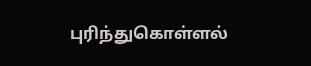புரிந்துகொள்ளல்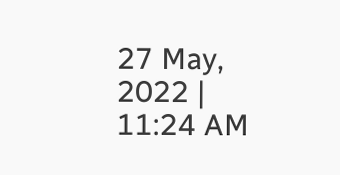27 May, 2022 | 11:24 AM